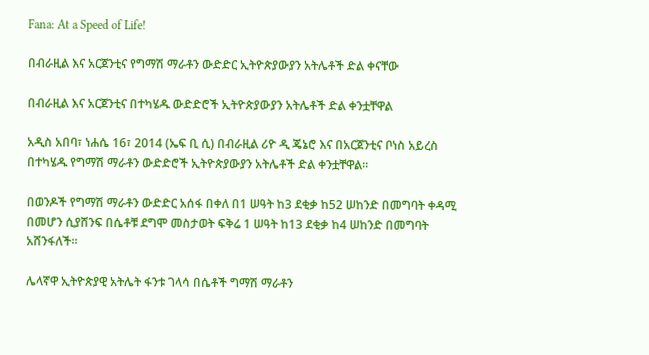Fana: At a Speed of Life!

በብራዚል እና አርጀንቲና የግማሽ ማራቶን ውድድር ኢትዮጵያውያን አትሌቶች ድል ቀናቸው

በብራዚል እና አርጀንቲና በተካሄዱ ውድድሮች ኢትዮጵያውያን አትሌቶች ድል ቀንቷቸዋል

አዲስ አበባ፣ ነሐሴ 16፣ 2014 (ኤፍ ቢ ሲ) በብራዚል ሪዮ ዲ ጄኔሮ እና በአርጀንቲና ቦነስ አይረስ በተካሄዱ የግማሽ ማራቶን ውድድሮች ኢትዮጵያውያን አትሌቶች ድል ቀንቷቸዋል፡፡

በወንዶች የግማሽ ማራቶን ውድድር አሰፋ በቀለ በ1 ሠዓት ከ3 ደቂቃ ከ52 ሠከንድ በመግባት ቀዳሚ በመሆን ሲያሸንፍ በሴቶቹ ደግሞ መስታወት ፍቅሬ 1 ሠዓት ከ13 ደቂቃ ከ4 ሠከንድ በመግባት አሸንፋለች።

ሌላኛዋ ኢትዮጵያዊ አትሌት ፋንቱ ገላሳ በሴቶች ግማሽ ማራቶን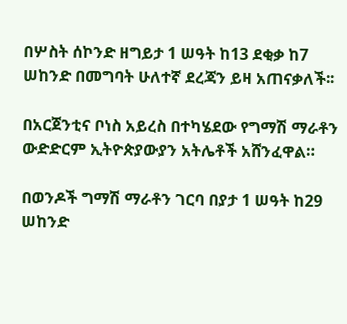በሦስት ሰኮንድ ዘግይታ 1 ሠዓት ከ13 ደቂቃ ከ7 ሠከንድ በመግባት ሁለተኛ ደረጃን ይዛ አጠናቃለች፡፡

በአርጀንቲና ቦነስ አይረስ በተካሄደው የግማሽ ማራቶን ውድድርም ኢትዮጵያውያን አትሌቶች አሸንፈዋል።

በወንዶች ግማሽ ማራቶን ገርባ በያታ 1 ሠዓት ከ29 ሠከንድ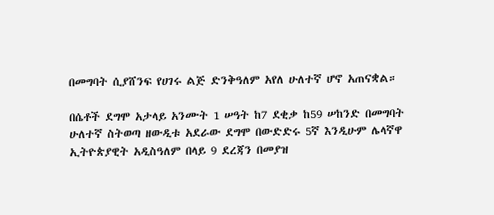በመግባት ሲያሸንፍ የሀገሩ ልጅ ድንቅዓለም አየለ ሁለተኛ ሆኖ አጠናቋል።

በሴቶች ደግሞ አታላይ አንሙት 1 ሠዓት ከ7 ደቂቃ ከ59 ሠከንድ በመግባት ሁለተኛ ስትወጣ ዘውዲቱ አደራው ደግሞ በውድድሩ 5ኛ እንዲሁም ሌላኛዋ ኢትዮጵያዊት አዲስዓለም በላይ 9 ደረጃን በመያዝ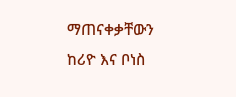ማጠናቀቃቸውን ከሪዮ እና ቦነስ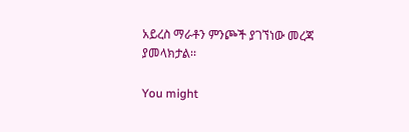አይረስ ማራቶን ምንጮች ያገኘነው መረጃ ያመላክታል፡፡

You might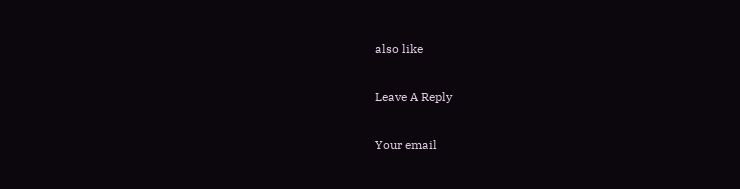also like

Leave A Reply

Your email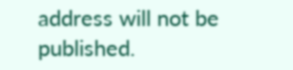address will not be published.